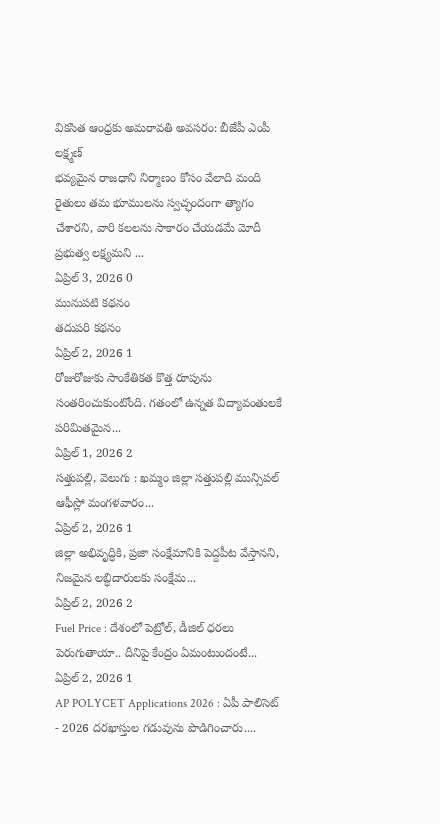వికసిత ఆంధ్రకు అమరావతి అవసరం: బీజేపీ ఎంపీ లక్ష్మణ్
భవ్యమైన రాజధాని నిర్మాణం కోసం వేలాది మంది రైతులు తమ భూములను స్వచ్ఛందంగా త్యాగం చేశారని, వారి కలలను సాకారం చేయడమే మోదీ ప్రభుత్వ లక్ష్యమని ...
ఏప్రిల్ 3, 2026 0
మునుపటి కథనం
తదుపరి కథనం
ఏప్రిల్ 2, 2026 1
రోజురోజుకు సాంకేతికత కొత్త రూపును సంతరించుకుంటోంది. గతంలో ఉన్నత విద్యావంతులకే పరిమితమైన...
ఏప్రిల్ 1, 2026 2
సత్తుపల్లి, వెలుగు : ఖమ్మం జిల్లా సత్తుపల్లి మున్సిపల్ ఆఫీస్లో మంగళవారం...
ఏప్రిల్ 2, 2026 1
జిల్లా అభివృద్ధికి, ప్రజా సంక్షేమానికి పెద్దపీట వేస్తానని, నిజమైన లబ్ధిదారులకు సంక్షేమ...
ఏప్రిల్ 2, 2026 2
Fuel Price : దేశంలో పెట్రోల్, డీజిల్ ధరలు పెరుగుతాయా.. దీనిపై కేంద్రం ఏమంటుందంటే...
ఏప్రిల్ 2, 2026 1
AP POLYCET Applications 2026 : ఏపీ పాలిసెట్ - 2026 దరఖాస్తుల గడువును పొడిగించారు....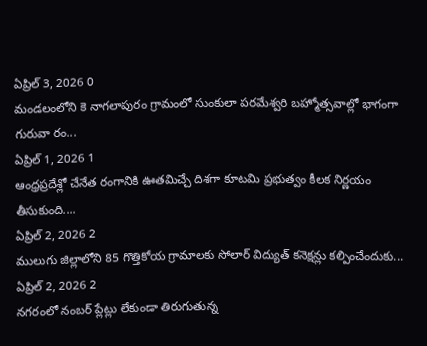ఏప్రిల్ 3, 2026 0
మండలంలోని కె నాగలాపురం గ్రామంలో సుంకులా పరమేశ్వరి బహ్మోత్సవాల్లో భాగంగా గురువా రం...
ఏప్రిల్ 1, 2026 1
ఆంధ్రప్రదేశ్లో చేనేత రంగానికి ఊతమిచ్చే దిశగా కూటమి ప్రభుత్వం కీలక నిర్ణయం తీసుకుంది....
ఏప్రిల్ 2, 2026 2
ములుగు జిల్లాలోని 85 గొత్తికోయ గ్రామాలకు సోలార్ విద్యుత్ కనెక్షన్లు కల్పించేందుకు...
ఏప్రిల్ 2, 2026 2
నగరంలో నంబర్ ప్లేట్లు లేకుండా తిరుగుతున్న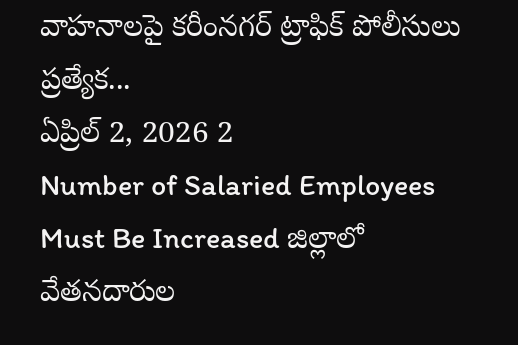వాహనాలపై కరీంనగర్ ట్రాఫిక్ పోలీసులు ప్రత్యేక...
ఏప్రిల్ 2, 2026 2
Number of Salaried Employees Must Be Increased జిల్లాలో వేతనదారుల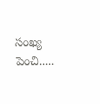సంఖ్య పెంచి.....